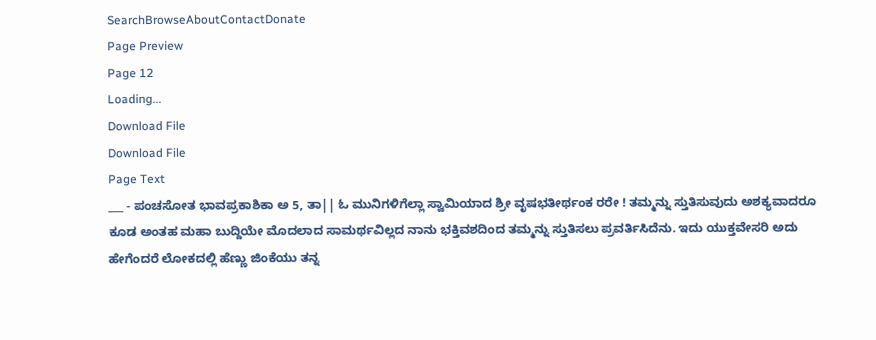SearchBrowseAboutContactDonate
Page Preview
Page 12
Loading...
Download File
Download File
Page Text
___ - ಪಂಚಸೋತ ಭಾವಪ್ರಕಾಶಿಕಾ ಅ 5, ತಾ|| ಓ ಮುನಿಗಳಿಗೆಲ್ಲಾ ಸ್ವಾಮಿಯಾದ ಶ್ರೀ ವೃಷಭತೀರ್ಥಂಕ ರರೇ ! ತಮ್ಮನ್ನು ಸ್ತುತಿಸುವುದು ಅಶಕ್ಯವಾದರೂ ಕೂಡ ಅಂತಹ ಮಹಾ ಬುದ್ದಿಯೇ ಮೊದಲಾದ ಸಾಮರ್ಥವಿಲ್ಲದ ನಾನು ಭಕ್ತಿವಶದಿಂದ ತಮ್ಮನ್ನು ಸ್ತುತಿಸಲು ಪ್ರವರ್ತಿಸಿದೆನು. ಇದು ಯುಕ್ತವೇಸರಿ ಅದು ಹೇಗೆಂದರೆ ಲೋಕದಲ್ಲಿ ಹೆಣ್ಣು ಜಿಂಕೆಯು ತನ್ನ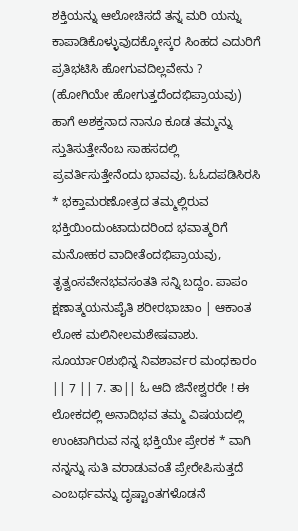ಶಕ್ತಿಯನ್ನು ಆಲೋಚಿಸದೆ ತನ್ನ ಮರಿ ಯನ್ನು ಕಾಪಾಡಿಕೊಳ್ಳುವುದಕ್ಕೋಸ್ಕರ ಸಿಂಹದ ಎದುರಿಗೆ ಪ್ರತಿಭಟಿಸಿ ಹೋಗುವದಿಲ್ಲವೇನು ? (ಹೋಗಿಯೇ ಹೋಗುತ್ತದೆಂದಭಿಪ್ರಾಯವು) ಹಾಗೆ ಅಶಕ್ತನಾದ ನಾನೂ ಕೂಡ ತಮ್ಮನ್ನು ಸ್ತುತಿಸುತ್ತೇನೆಂಬ ಸಾಹಸದಲ್ಲಿ ಪ್ರವರ್ತಿಸುತ್ತೇನೆಂದು ಭಾವವು. ಓಓದಪಡಿಸಿರಸಿ * ಭಕ್ತಾಮರಣೋತ್ರದ ತಮ್ಮಲ್ಲಿರುವ ಭಕ್ತಿಯಿಂದುಂಟಾದುದರಿಂದ ಭವಾತ್ಮರಿಗೆ ಮನೋಹರ ವಾದೀತೆಂದಭಿಪ್ರಾಯವು, ತೃತ್ವಂಸವೇನಭವಸಂತತಿ ಸನ್ನಿ ಬದ್ದಂ. ಪಾಪಂ ಕ್ಷಣಾತ್ಮಯನುಪೈತಿ ಶರೀರಭಾಚಾಂ | ಆಕಾಂತ ಲೋಕ ಮಲಿನೀಲಮಶೇಷವಾಶು. ಸೂರ್ಯಾ೦ಶುಭಿನ್ನ ನಿವಶಾರ್ವರ ಮಂಧಕಾರಂ || 7 || 7. ತಾ|| ಓ ಆದಿ ಜಿನೇಶ್ವರರೇ ! ಈ ಲೋಕದಲ್ಲಿ ಅನಾದಿಭವ ತಮ್ಮ ವಿಷಯದಲ್ಲಿ ಉಂಟಾಗಿರುವ ನನ್ನ ಭಕ್ತಿಯೇ ಪ್ರೇರಕ * ವಾಗಿ ನನ್ನನ್ನು ಸುತಿ ವರಾಡುವಂತೆ ಪ್ರೇರೇಪಿಸುತ್ತದೆ ಎಂಬರ್ಥವನ್ನು ದೃಷ್ಟಾಂತಗಳೊಡನೆ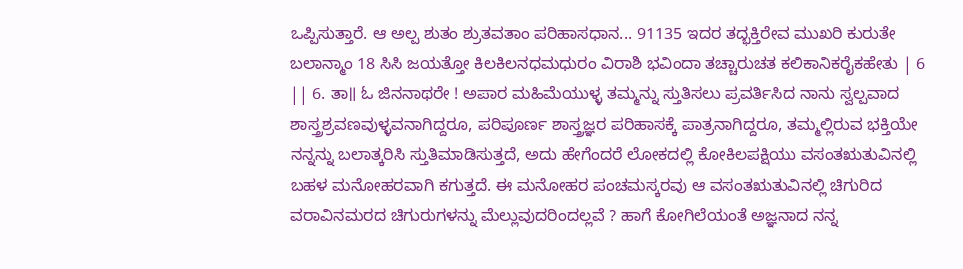ಒಪ್ಪಿಸುತ್ತಾರೆ. ಆ ಅಲ್ಪ ಶುತಂ ಶ್ರುತವತಾಂ ಪರಿಹಾಸಧಾನ... 91135 ಇದರ ತದ್ಭಕ್ತಿರೇವ ಮುಖರಿ ಕುರುತೇ ಬಲಾನ್ಮಾಂ 18 ಸಿಸಿ ಜಯತ್ತೋ ಕಿಲಕಿಲನಧಮಧುರಂ ವಿರಾಶಿ ಭವಿಂದಾ ತಚ್ಚಾರುಚತ ಕಲಿಕಾನಿಕರೈಕಹೇತು | 6 || 6. ತಾ॥ ಓ ಜಿನನಾಥರೇ ! ಅಪಾರ ಮಹಿಮೆಯುಳ್ಳ ತಮ್ಮನ್ನು ಸ್ತುತಿಸಲು ಪ್ರವರ್ತಿಸಿದ ನಾನು ಸ್ವಲ್ಪವಾದ ಶಾಸ್ತ್ರಶ್ರವಣವುಳ್ಳವನಾಗಿದ್ದರೂ, ಪರಿಪೂರ್ಣ ಶಾಸ್ತ್ರಜ್ಞರ ಪರಿಹಾಸಕ್ಕೆ ಪಾತ್ರನಾಗಿದ್ದರೂ, ತಮ್ಮಲ್ಲಿರುವ ಭಕ್ತಿಯೇ ನನ್ನನ್ನು ಬಲಾತ್ಕರಿಸಿ ಸ್ತುತಿಮಾಡಿಸುತ್ತದೆ, ಅದು ಹೇಗೆಂದರೆ ಲೋಕದಲ್ಲಿ ಕೋಕಿಲಪಕ್ಷಿಯು ವಸಂತಋತುವಿನಲ್ಲಿ ಬಹಳ ಮನೋಹರವಾಗಿ ಕಗುತ್ತದೆ. ಈ ಮನೋಹರ ಪಂಚಮಸ್ಕರವು ಆ ವಸಂತಋತುವಿನಲ್ಲಿ ಚಿಗುರಿದ ವರಾವಿನಮರದ ಚಿಗುರುಗಳನ್ನು ಮೆಲ್ಲುವುದರಿಂದಲ್ಲವೆ ? ಹಾಗೆ ಕೋಗಿಲೆಯಂತೆ ಅಜ್ಞನಾದ ನನ್ನ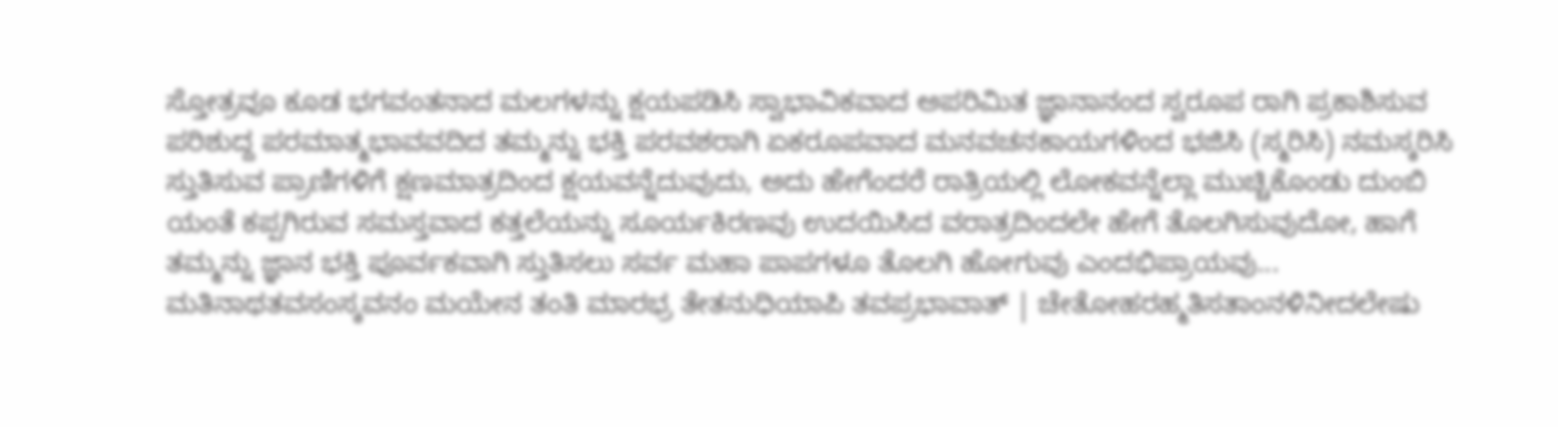ಸ್ತೋತ್ರವೂ ಕೂಡ ಭಗವಂತನಾದ ಮಲಗಳನ್ನು ಕ್ಷಯಪಡಿಸಿ ಸ್ವಾಭಾವಿಕವಾದ ಅಪರಿಮಿತ ಜ್ಞಾನಾನಂದ ಸ್ವರೂಪ ರಾಗಿ ಪ್ರಕಾಶಿಸುವ ಪರಿಶುದ್ದ ಪರಮಾತ್ಮಭಾವವದಿದ ತಮ್ಮನ್ನು ಭಕ್ತಿ ಪರವಶರಾಗಿ ಏಕರೂಪವಾದ ಮನವಚನಕಾಯಗಳಿಂದ ಭಜಿಸಿ (ಸ್ಮರಿಸಿ) ನಮಸ್ಕರಿಸಿ ಸ್ತುತಿಸುವ ಪ್ರಾಣಿಗಳಿಗೆ ಕ್ಷಣಮಾತ್ರದಿಂದ ಕ್ಷಯವನ್ನೆದುವುದು, ಅದು ಹೇಗೆಂದರೆ ರಾತ್ರಿಯಲ್ಲಿ ಲೋಕವನ್ನೆಲ್ಲಾ ಮುಚ್ಚಿಕೊಂಡು ದುಂಬಿ ಯಂತೆ ಕಪ್ಪಗಿರುವ ಸಮಸ್ತವಾದ ಕತ್ತಲೆಯನ್ನು ಸೂರ್ಯಕಿರಣವು ಉದಯಿಸಿದ ವರಾತ್ರದಿಂದಲೇ ಹೇಗೆ ತೊಲಗಿಸುವುದೋ, ಹಾಗೆ ತಮ್ಮನ್ನು ಜ್ಞಾನ ಭಕ್ತಿ ಪೂರ್ವಕವಾಗಿ ಸ್ತುತಿಸಲು ಸರ್ವ ಮಹಾ ಪಾಪಗಳೂ ತೊಲಗಿ ಹೋಗುವು ಎಂದಭಿಪ್ರಾಯವು... ಮತಿನಾಥತವಸಂಸ್ಕವನಂ ಮಯೇನ ತಂತಿ ಮಾರಭ್ರ ತೇತನುಧಿಯಾಪಿ ತವಪ್ರಭಾವಾತ್ | ಚೇತೋಹರಹ್ಮತಿಸತಾಂನಳಿನೀದಲೇಷು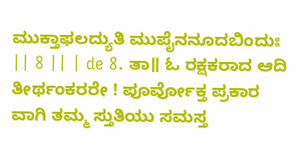ಮುಕ್ತಾಫಲದ್ಯುತಿ ಮುಪೈನನೂದಬಿಂದುಃ || 8 || | de 8. ತಾ॥ ಓ ರಕ್ಷಕರಾದ ಆದಿ ತೀರ್ಥಂಕರರೇ ! ಪೂರ್ವೋಕ್ತ ಪ್ರಕಾರ ವಾಗಿ ತಮ್ಮ ಸ್ತುತಿಯು ಸಮಸ್ತ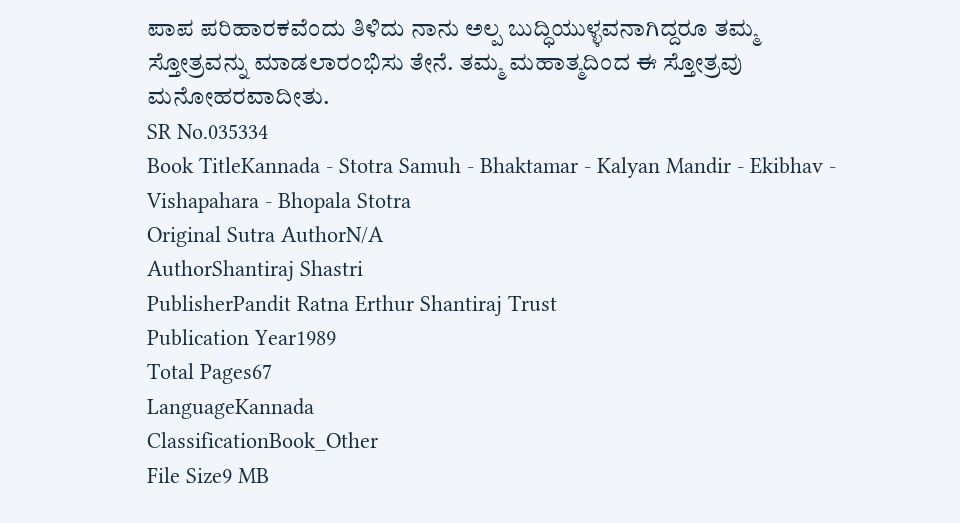ಪಾಪ ಪರಿಹಾರಕವೆಂದು ತಿಳಿದು ನಾನು ಅಲ್ಪ ಬುದ್ಧಿಯುಳ್ಳವನಾಗಿದ್ದರೂ ತಮ್ಮ ಸ್ತೋತ್ರವನ್ನು ಮಾಡಲಾರಂಭಿಸು ತೇನೆ. ತಮ್ಮ ಮಹಾತ್ಮದಿಂದ ಈ ಸ್ತೋತ್ರವು ಮನೋಹರವಾದೀತು.
SR No.035334
Book TitleKannada - Stotra Samuh - Bhaktamar - Kalyan Mandir - Ekibhav - Vishapahara - Bhopala Stotra
Original Sutra AuthorN/A
AuthorShantiraj Shastri
PublisherPandit Ratna Erthur Shantiraj Trust
Publication Year1989
Total Pages67
LanguageKannada
ClassificationBook_Other
File Size9 MB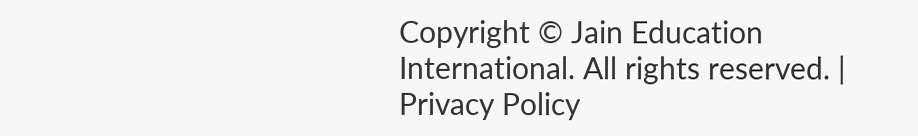Copyright © Jain Education International. All rights reserved. | Privacy Policy